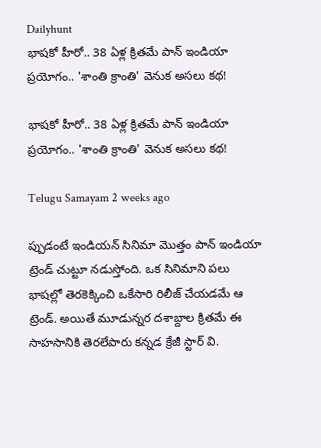Dailyhunt
భాషకో హీరో.. 38 ఏళ్ల క్రితమే పాన్ ఇండియా ప్రయోగం.. 'శాంతి క్రాంతి' వెనుక అసలు కథ!

భాషకో హీరో.. 38 ఏళ్ల క్రితమే పాన్ ఇండియా ప్రయోగం.. 'శాంతి క్రాంతి' వెనుక అసలు కథ!

Telugu Samayam 2 weeks ago

ప్పుడంటే ఇండియన్ సినిమా మొత్తం పాన్ ఇండియా ట్రెండ్ చుట్టూ నడుస్తోంది. ఒక సినిమాని పలు భాషల్లో తెరకెక్కించి ఒకేసారి రిలీజ్ చేయడమే ఆ ట్రెండ్. అయితే మూడున్నర దశాబ్దాల క్రితమే ఈ సాహసానికి తెరలేపారు కన్నడ క్రేజీ స్టార్ వి.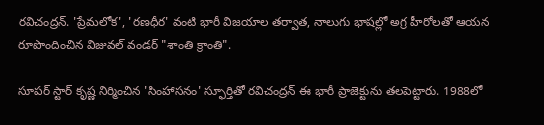రవిచంద్రన్. 'ప్రేమలోక', 'రణధీర' వంటి భారీ విజయాల తర్వాత, నాలుగు భాషల్లో అగ్ర హీరోలతో ఆయన రూపొందించిన విజువల్ వండర్ "శాంతి క్రాంతి".

సూపర్ స్టార్ కృష్ణ నిర్మించిన 'సింహాసనం' స్ఫూర్తితో రవిచంద్రన్ ఈ భారీ ప్రాజెక్టును తలపెట్టారు. 1988లో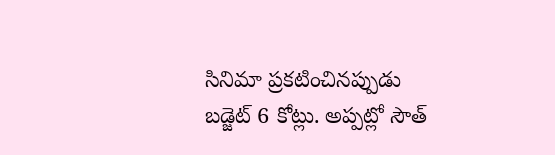సినిమా ప్రకటించినప్పుడు బడ్జెట్ 6 కోట్లు. అప్పట్లో సౌత్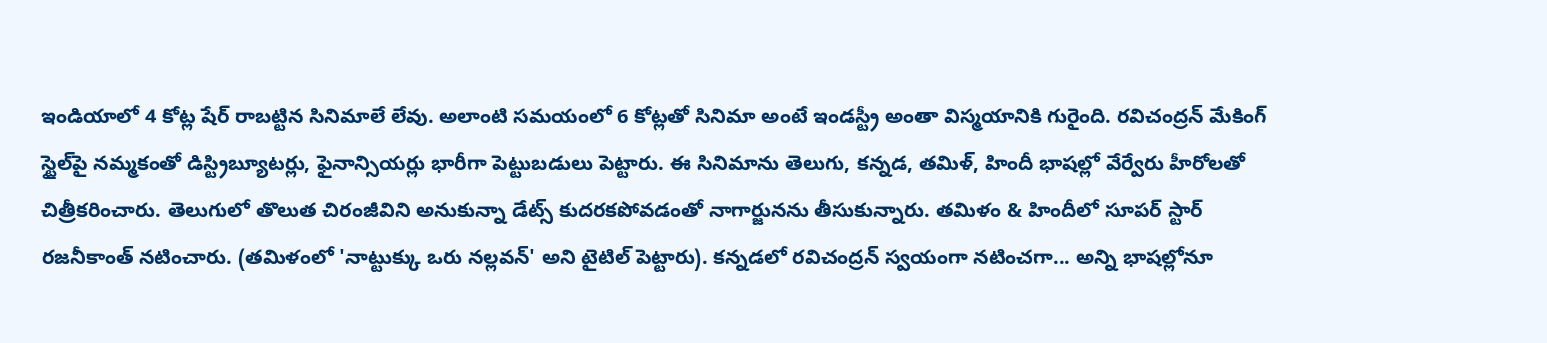ఇండియాలో 4 కోట్ల షేర్ రాబట్టిన సినిమాలే లేవు. అలాంటి సమయంలో 6 కోట్లతో సినిమా అంటే ఇండస్ట్రీ అంతా విస్మయానికి గురైంది. రవిచంద్రన్ మేకింగ్ స్టైల్‌పై నమ్మకంతో డిస్ట్రిబ్యూటర్లు, ఫైనాన్సియర్లు భారీగా పెట్టుబడులు పెట్టారు. ఈ సినిమాను తెలుగు, కన్నడ, తమిళ్, హిందీ భాషల్లో వేర్వేరు హీరోలతో చిత్రీకరించారు. తెలుగులో తొలుత చిరంజీవిని అనుకున్నా డేట్స్ కుదరకపోవడంతో నాగార్జునను తీసుకున్నారు. తమిళం & హిందీలో సూపర్ స్టార్ రజనీకాంత్ నటించారు. (తమిళంలో 'నాట్టుక్కు ఒరు నల్లవన్' అని టైటిల్ పెట్టారు). కన్నడలో రవిచంద్రన్ స్వయంగా నటించగా... అన్ని భాషల్లోనూ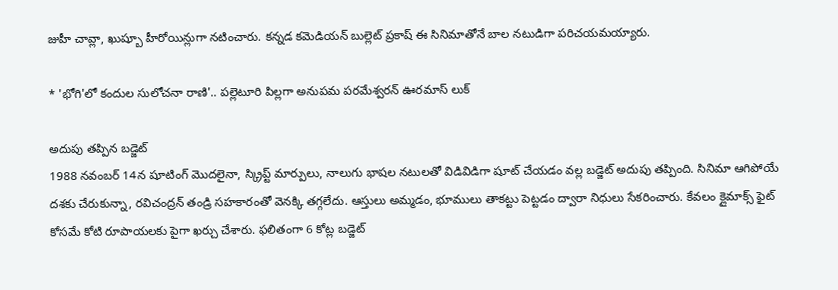జుహీ చావ్లా, ఖుష్బూ హీరోయిన్లుగా నటించారు. కన్నడ కమెడియన్ బుల్లెట్ ప్రకాష్ ఈ సినిమాతోనే బాల నటుడిగా పరిచయమయ్యారు.

* 'భోగి'లో కందుల సులోచనా రాణి'.. పల్లెటూరి పిల్లగా అనుపమ పరమేశ్వరన్ ఊరమాస్ లుక్

అదుపు తప్పిన బడ్జెట్
1988 నవంబర్ 14న షూటింగ్ మొదలైనా, స్క్రిప్ట్ మార్పులు, నాలుగు భాషల నటులతో విడివిడిగా షూట్ చేయడం వల్ల బడ్జెట్ అదుపు తప్పింది. సినిమా ఆగిపోయే దశకు చేరుకున్నా, రవిచంద్రన్ తండ్రి సహకారంతో వెనక్కి తగ్గలేదు. ఆస్తులు అమ్మడం, భూములు తాకట్టు పెట్టడం ద్వారా నిధులు సేకరించారు. కేవలం క్లైమాక్స్ ఫైట్ కోసమే కోటి రూపాయలకు పైగా ఖర్చు చేశారు. ఫలితంగా 6 కోట్ల బడ్జెట్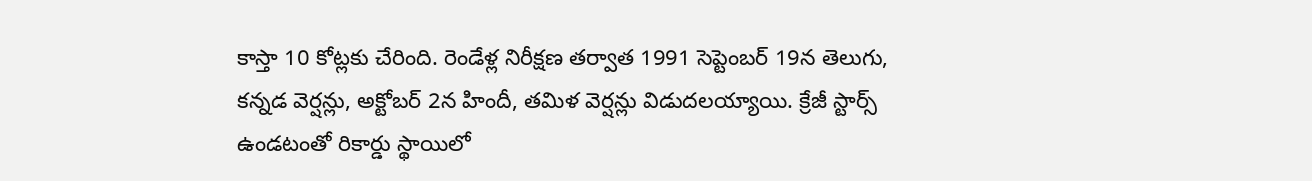కాస్తా 10 కోట్లకు చేరింది. రెండేళ్ల నిరీక్షణ తర్వాత 1991 సెప్టెంబర్ 19న తెలుగు, కన్నడ వెర్షన్లు, అక్టోబర్ 2న హిందీ, తమిళ వెర్షన్లు విడుదలయ్యాయి. క్రేజీ స్టార్స్ ఉండటంతో రికార్డు స్థాయిలో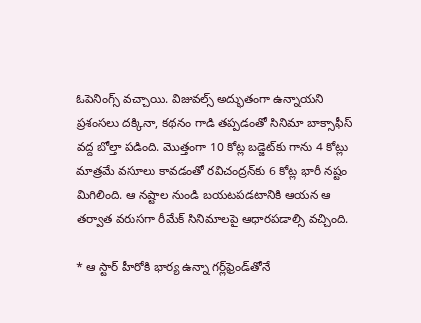ఓపెనింగ్స్ వచ్చాయి. విజువల్స్ అద్భుతంగా ఉన్నాయని ప్రశంసలు దక్కినా, కథనం గాడి తప్పడంతో సినిమా బాక్సాఫీస్ వద్ద బోల్తా పడింది. మొత్తంగా 10 కోట్ల బడ్జెట్‌కు గాను 4 కోట్లు మాత్రమే వసూలు కావడంతో రవిచంద్రన్‌కు 6 కోట్ల భారీ నష్టం మిగిలింది. ఆ నష్టాల నుండి బయటపడటానికి ఆయన ఆ తర్వాత వరుసగా రీమేక్ సినిమాలపై ఆధారపడాల్సి వచ్చింది.

* ఆ స్టార్ హీరోకి భార్య ఉన్నా గర్ల్‌ఫ్రెండ్‌తోనే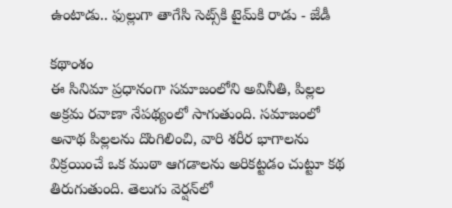ఉంటాడు.. ఫుల్లుగా తాగేసి సెట్స్‌కి టైమ్‌కి రాడు - జేడీ

కథాంశం
ఈ సినిమా ప్రధానంగా సమాజంలోని అవినీతి, పిల్లల అక్రమ రవాణా నేపథ్యంలో సాగుతుంది. సమాజంలో అనాథ పిల్లలను దొంగిలించి, వారి శరీర భాగాలను విక్రయించే ఒక ముఠా ఆగడాలను అరికట్టడం చుట్టూ కథ తిరుగుతుంది. తెలుగు వెర్షన్‌లో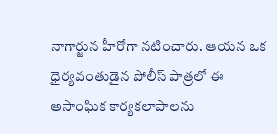నాగార్జున హీరోగా నటించారు. ఆయన ఒక ధైర్యవంతుడైన పోలీస్ పాత్రలో ఈ అసాంఘిక కార్యకలాపాలను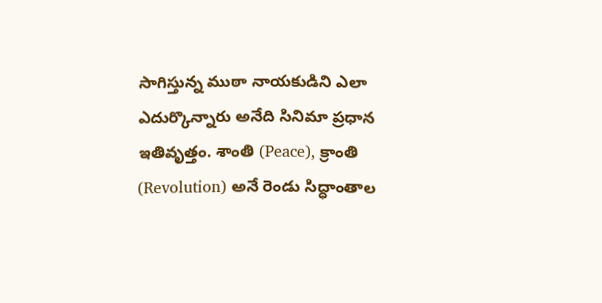సాగిస్తున్న ముఠా నాయకుడిని ఎలా ఎదుర్కొన్నారు అనేది సినిమా ప్రధాన ఇతివృత్తం. శాంతి (Peace), క్రాంతి (Revolution) అనే రెండు సిద్ధాంతాల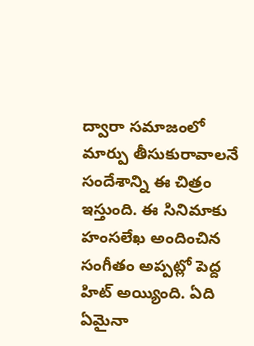ద్వారా సమాజంలో మార్పు తీసుకురావాలనే సందేశాన్ని ఈ చిత్రం ఇస్తుంది. ఈ సినిమాకు హంసలేఖ అందించిన సంగీతం అప్పట్లో పెద్ద హిట్ అయ్యింది. ఏది ఏమైనా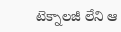టెక్నాలజీ లేని ఆ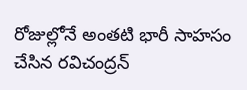రోజుల్లోనే అంతటి భారీ సాహసం చేసిన రవిచంద్రన్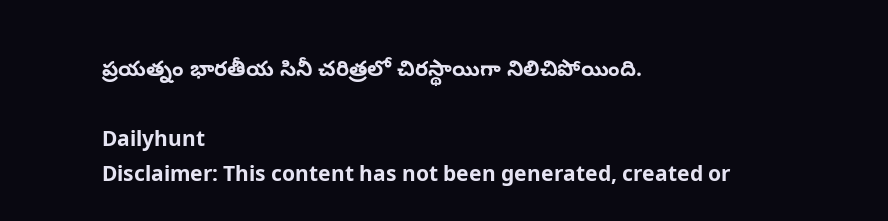ప్రయత్నం భారతీయ సినీ చరిత్రలో చిరస్థాయిగా నిలిచిపోయింది.

Dailyhunt
Disclaimer: This content has not been generated, created or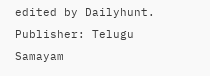edited by Dailyhunt. Publisher: Telugu Samayam